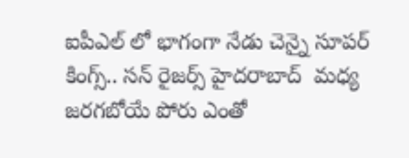ఐపీఎల్ లో భాగంగా నేడు చెన్నై సూపర్ కింగ్స్.. సన్ రైజర్స్ హైదరాబాద్  మధ్య  జరగబోయే పోరు ఎంతో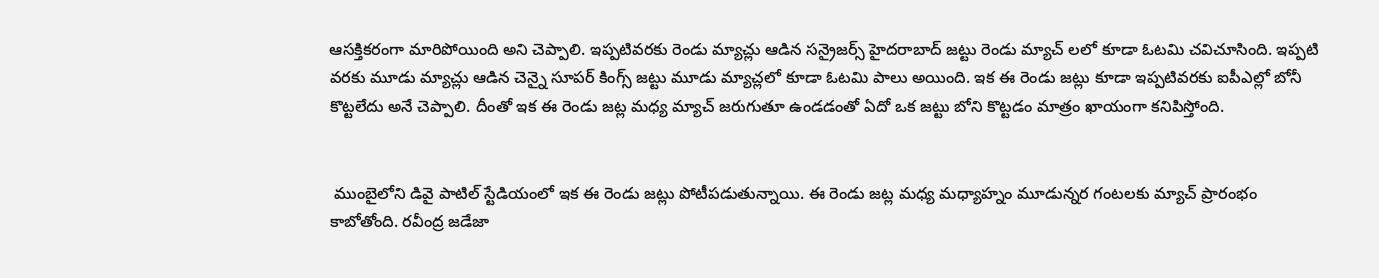ఆసక్తికరంగా మారిపోయింది అని చెప్పాలి. ఇప్పటివరకు రెండు మ్యాచ్లు ఆడిన సన్రైజర్స్ హైదరాబాద్ జట్టు రెండు మ్యాచ్ లలో కూడా ఓటమి చవిచూసింది. ఇప్పటి వరకు మూడు మ్యాచ్లు ఆడిన చెన్నై సూపర్ కింగ్స్ జట్టు మూడు మ్యాచ్లలో కూడా ఓటమి పాలు అయింది. ఇక ఈ రెండు జట్లు కూడా ఇప్పటివరకు ఐపీఎల్లో బోనీ కొట్టలేదు అనే చెప్పాలి. దీంతో ఇక ఈ రెండు జట్ల మధ్య మ్యాచ్ జరుగుతూ ఉండడంతో ఏదో ఒక జట్టు బోని కొట్టడం మాత్రం ఖాయంగా కనిపిస్తోంది.


 ముంబైలోని డివై పాటిల్ స్టేడియంలో ఇక ఈ రెండు జట్లు పోటీపడుతున్నాయి. ఈ రెండు జట్ల మధ్య మధ్యాహ్నం మూడున్నర గంటలకు మ్యాచ్ ప్రారంభం కాబోతోంది. రవీంద్ర జడేజా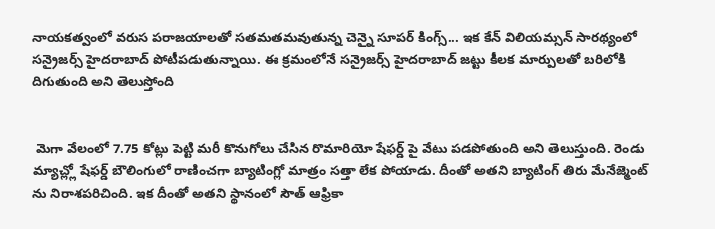నాయకత్వంలో వరుస పరాజయాలతో సతమతమవుతున్న చెన్నై సూపర్ కింగ్స్... ఇక కేన్ విలియమ్సన్ సారథ్యంలో సన్రైజర్స్ హైదరాబాద్ పోటీపడుతున్నాయి. ఈ క్రమంలోనే సన్రైజర్స్ హైదరాబాద్ జట్టు కీలక మార్పులతో బరిలోకి దిగుతుంది అని తెలుస్తోంది


 మెగా వేలంలో 7.75 కోట్లు పెట్టి మరీ కొనుగోలు చేసిన రొమారియో షేఫర్డ్ పై వేటు పడపోతుంది అని తెలుస్తుంది. రెండు మ్యాచ్ల్లో షేఫర్డ్ బౌలింగులో రాణించగా బ్యాటింగ్లో మాత్రం సత్తా లేక పోయాడు. దీంతో అతని బ్యాటింగ్ తిరు మేనేజ్మెంట్ ను నిరాశపరిచింది. ఇక దీంతో అతని స్థానంలో సౌత్ ఆఫ్రికా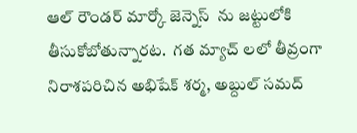ఆల్ రౌండర్ మార్కో జెన్నెస్  ను జట్టులోకి తీసుకోబోతున్నారట.  గత మ్యాచ్ లలో తీవ్రంగా నిరాశపరిచిన అభిషేక్ శర్మ, అబ్దుల్ సమద్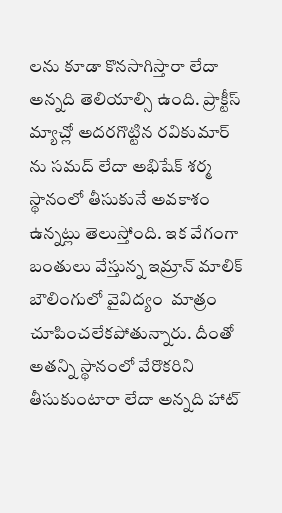లను కూడా కొనసాగిస్తారా లేదా అన్నది తెలియాల్సి ఉంది. ప్రాక్టీస్ మ్యాచ్లో అదరగొట్టిన రవికుమార్ ను సమద్ లేదా అభిషేక్ శర్మ స్థానంలో తీసుకునే అవకాశం ఉన్నట్లు తెలుస్తోంది. ఇక వేగంగా బంతులు వేస్తున్న ఇమ్రాన్ మాలిక్  బౌలింగులో వైవిద్యం  మాత్రం  చూపించలేకపోతున్నారు. దీంతో అతన్ని స్థానంలో వేరొకరిని తీసుకుంటారా లేదా అన్నది హాట్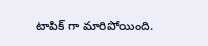టాపిక్ గా మారిపోయింది.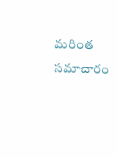మరింత సమాచారం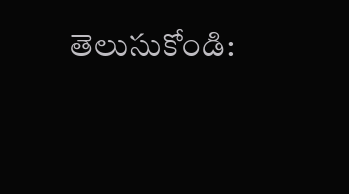తెలుసుకోండి: